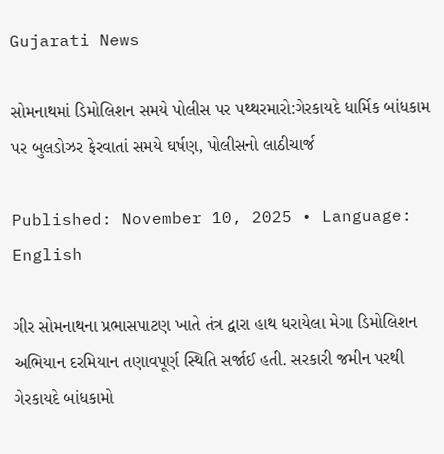Gujarati News

સોમનાથમાં ડિમોલિશન સમયે પોલીસ પર પથ્થરમારો:ગેરકાયદે ધાર્મિક બાંધકામ પર બુલડોઝર ફેરવાતાં સમયે ઘર્ષણ, પોલીસનો લાઠીચાર્જ

Published: November 10, 2025 • Language: English

ગીર સોમનાથના પ્રભાસપાટણ ખાતે તંત્ર દ્વારા હાથ ધરાયેલા મેગા ડિમોલિશન અભિયાન દરમિયાન તણાવપૂર્ણ સ્થિતિ સર્જાઈ હતી. સરકારી જમીન પરથી ગેરકાયદે બાંધકામો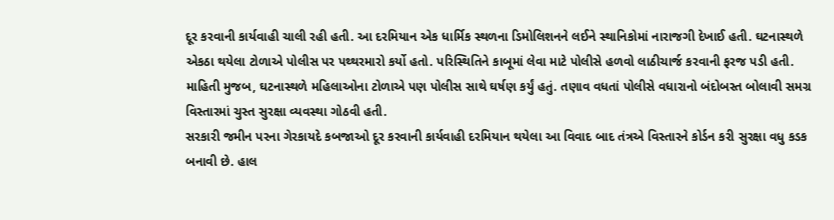દૂર કરવાની કાર્યવાહી ચાલી રહી હતી. આ દરમિયાન એક ધાર્મિક સ્થળના ડિમોલિશનને લઈને સ્થાનિકોમાં નારાજગી દેખાઈ હતી. ઘટનાસ્થળે એકઠા થયેલા ટોળાએ પોલીસ પર પથ્થરમારો કર્યો હતો. પરિસ્થિતિને કાબૂમાં લેવા માટે પોલીસે હળવો લાઠીચાર્જ કરવાની ફરજ પડી હતી. માહિતી મુજબ, ઘટનાસ્થળે મહિલાઓના ટોળાએ પણ પોલીસ સાથે ઘર્ષણ કર્યું હતું. તણાવ વધતાં પોલીસે વધારાનો બંદોબસ્ત બોલાવી સમગ્ર વિસ્તારમાં ચુસ્ત સુરક્ષા વ્યવસ્થા ગોઠવી હતી.
સરકારી જમીન પરના ગેરકાયદે કબજાઓ દૂર કરવાની કાર્યવાહી દરમિયાન થયેલા આ વિવાદ બાદ તંત્રએ વિસ્તારને કોર્ડન કરી સુરક્ષા વધુ કડક બનાવી છે. હાલ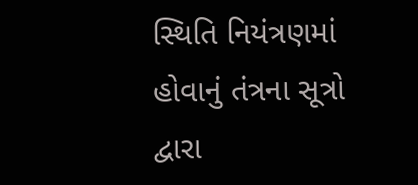સ્થિતિ નિયંત્રણમાં હોવાનું તંત્રના સૂત્રો દ્વારા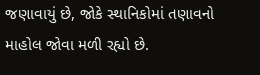જણાવાયું છે, જોકે સ્થાનિકોમાં તણાવનો માહોલ જોવા મળી રહ્યો છે.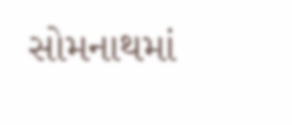સોમનાથમાં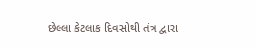છેલ્લા કેટલાક દિવસોથી તંત્ર દ્વારા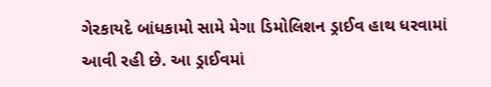ગેરકાયદે બાંધકામો સામે મેગા ડિમોલિશન ડ્રાઈવ હાથ ધરવામાં આવી રહી છે. આ ડ્રાઈવમાં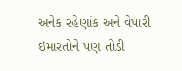અનેક રહેણાંક અને વેપારી ઇમારતોને પણ તોડી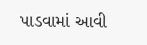પાડવામાં આવી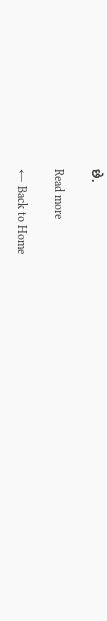છે.

Read more

← Back to Home